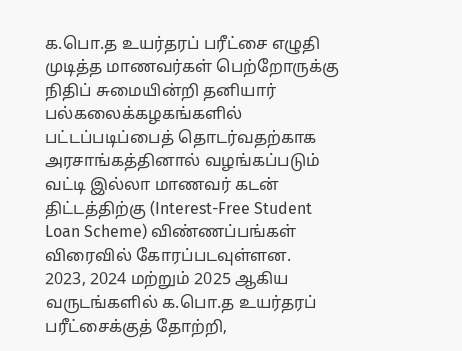க.பொ.த உயர்தரப் பரீட்சை எழுதி முடித்த மாணவர்கள் பெற்றோருக்கு நிதிப் சுமையின்றி தனியார் பல்கலைக்கழகங்களில் பட்டப்படிப்பைத் தொடர்வதற்காக அரசாங்கத்தினால் வழங்கப்படும் வட்டி இல்லா மாணவர் கடன் திட்டத்திற்கு (Interest-Free Student Loan Scheme) விண்ணப்பங்கள் விரைவில் கோரப்படவுள்ளன.
2023, 2024 மற்றும் 2025 ஆகிய வருடங்களில் க.பொ.த உயர்தரப் பரீட்சைக்குத் தோற்றி,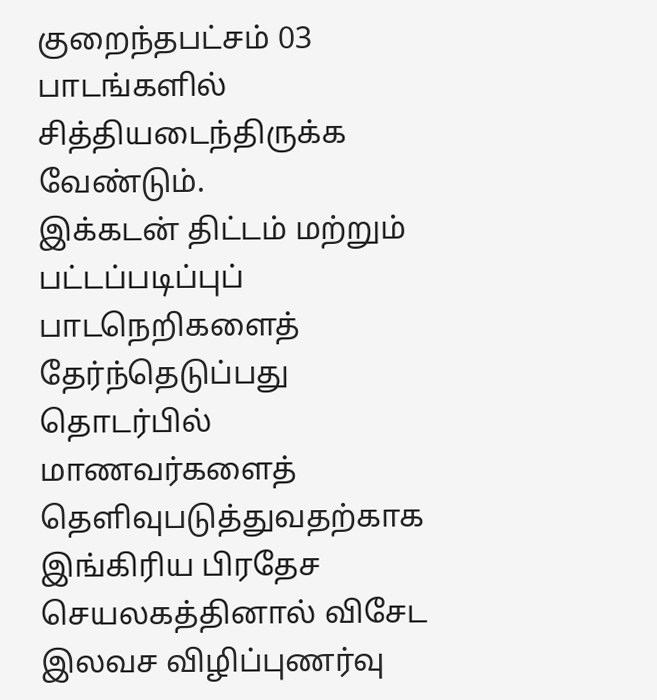குறைந்தபட்சம் 03 பாடங்களில் சித்தியடைந்திருக்க வேண்டும்.
இக்கடன் திட்டம் மற்றும் பட்டப்படிப்புப் பாடநெறிகளைத் தேர்ந்தெடுப்பது தொடர்பில் மாணவர்களைத் தெளிவுபடுத்துவதற்காக இங்கிரிய பிரதேச செயலகத்தினால் விசேட இலவச விழிப்புணர்வு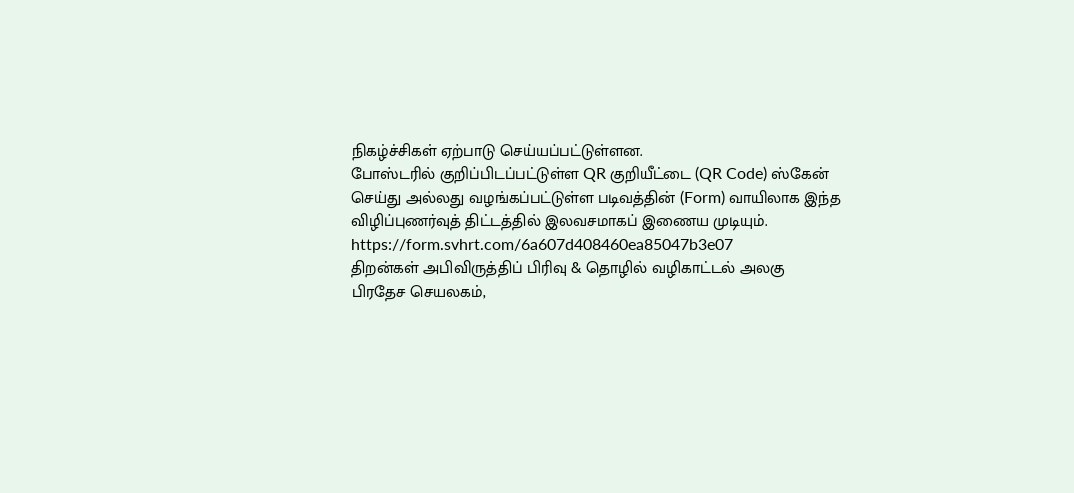நிகழ்ச்சிகள் ஏற்பாடு செய்யப்பட்டுள்ளன.
போஸ்டரில் குறிப்பிடப்பட்டுள்ள QR குறியீட்டை (QR Code) ஸ்கேன் செய்து அல்லது வழங்கப்பட்டுள்ள படிவத்தின் (Form) வாயிலாக இந்த விழிப்புணர்வுத் திட்டத்தில் இலவசமாகப் இணைய முடியும்.
https://form.svhrt.com/6a607d408460ea85047b3e07
திறன்கள் அபிவிருத்திப் பிரிவு & தொழில் வழிகாட்டல் அலகு
பிரதேச செயலகம்,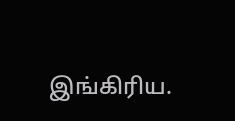இங்கிரிய.